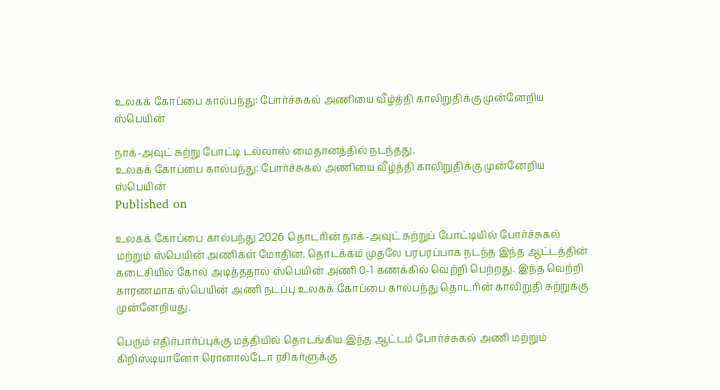உலகக் கோப்பை கால்பந்து: போர்ச்சுகல் அணியை வீழ்த்தி காலிறுதிக்கு முன்னேறிய ஸ்பெயின்

நாக்-அவுட் சுற்று போட்டி டல்லாஸ் மைதானத்தில் நடந்தது.
உலகக் கோப்பை கால்பந்து: போர்ச்சுகல் அணியை வீழ்த்தி காலிறுதிக்கு முன்னேறிய ஸ்பெயின்
Published on

உலகக் கோப்பை கால்பந்து 2026 தொடரின் நாக்-அவுட் சுற்றுப் போட்டியில் போர்ச்சுகல் மற்றும் ஸ்பெயின் அணிகள் மோதின. தொடக்கம் முதலே பரபரப்பாக நடந்த இந்த ஆட்டத்தின் கடைசியில் கோல் அடித்ததால் ஸ்பெயின் அணி 0-1 கணக்கில் வெற்றி பெற்றது. இந்த வெற்றி காரணமாக ஸ்பெயின் அணி நடப்பு உலகக் கோப்பை கால்பந்து தொடரின் காலிறுதி சுற்றுக்கு முன்னேறியது.

பெரும் எதிர்பார்ப்புக்கு மத்தியில் தொடங்கிய இந்த ஆட்டம் போர்ச்சுகல் அணி மற்றும் கிறிஸ்டியானோ ரொனால்டோ ரசிகர்ளுக்கு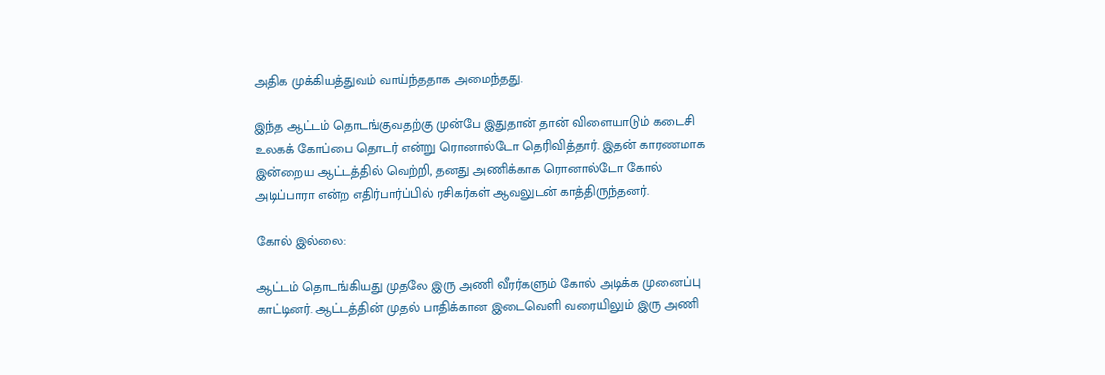அதிக முக்கியத்துவம் வாய்ந்ததாக அமைந்தது.

இந்த ஆட்டம் தொடங்குவதற்கு முன்பே இதுதான் தான் விளையாடும் கடைசி உலகக் கோப்பை தொடர் என்று ரொனால்டோ தெரிவித்தார். இதன் காரணமாக இன்றைய ஆட்டத்தில் வெற்றி, தனது அணிக்காக ரொனால்டோ கோல் அடிப்பாரா என்ற எதிர்பார்ப்பில் ரசிகர்கள் ஆவலுடன் காத்திருந்தனர்.

கோல் இல்லை:

ஆட்டம் தொடங்கியது முதலே இரு அணி வீரர்களும் கோல் அடிக்க முனைப்பு காட்டினர். ஆட்டத்தின் முதல் பாதிக்கான இடைவெளி வரையிலும் இரு அணி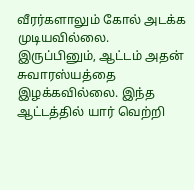வீரர்களாலும் கோல் அடக்க முடியவில்லை. இருப்பினும், ஆட்டம் அதன் சுவாரஸ்யத்தை இழக்கவில்லை. இந்த ஆட்டத்தில் யார் வெற்றி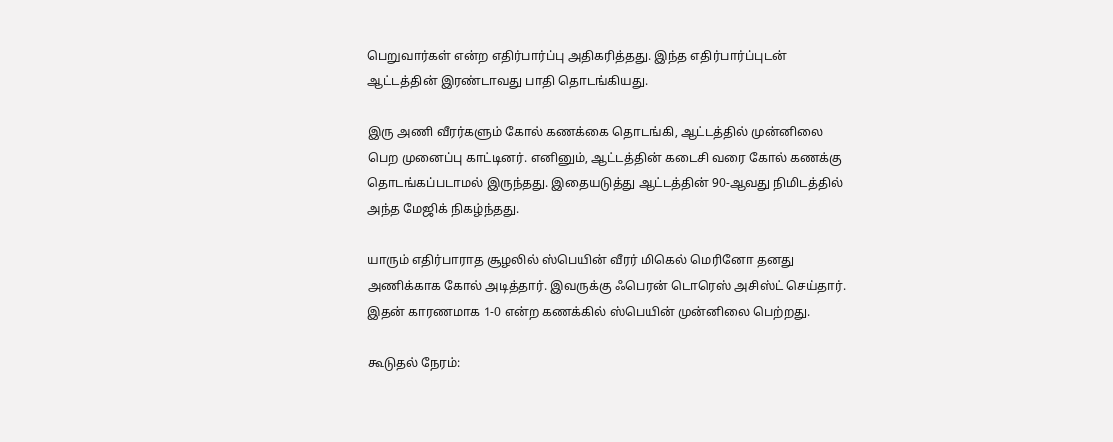பெறுவார்கள் என்ற எதிர்பார்ப்பு அதிகரித்தது. இந்த எதிர்பார்ப்புடன் ஆட்டத்தின் இரண்டாவது பாதி தொடங்கியது.

இரு அணி வீரர்களும் கோல் கணக்கை தொடங்கி, ஆட்டத்தில் முன்னிலை பெற முனைப்பு காட்டினர். எனினும், ஆட்டத்தின் கடைசி வரை கோல் கணக்கு தொடங்கப்படாமல் இருந்தது. இதையடுத்து ஆட்டத்தின் 90-ஆவது நிமிடத்தில் அந்த மேஜிக் நிகழ்ந்தது.

யாரும் எதிர்பாராத சூழலில் ஸ்பெயின் வீரர் மிகெல் மெரினோ தனது அணிக்காக கோல் அடித்தார். இவருக்கு ஃபெரன் டொரெஸ் அசிஸ்ட் செய்தார். இதன் காரணமாக 1-0 என்ற கணக்கில் ஸ்பெயின் முன்னிலை பெற்றது.

கூடுதல் நேரம்: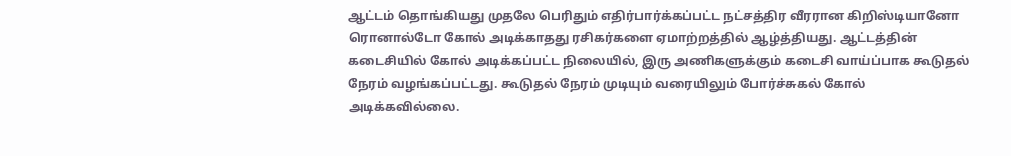ஆட்டம் தொங்கியது முதலே பெரிதும் எதிர்பார்க்கப்பட்ட நட்சத்திர வீரரான கிறிஸ்டியானோ ரொனால்டோ கோல் அடிக்காதது ரசிகர்களை ஏமாற்றத்தில் ஆழ்த்தியது. ஆட்டத்தின் கடைசியில் கோல் அடிக்கப்பட்ட நிலையில், இரு அணிகளுக்கும் கடைசி வாய்ப்பாக கூடுதல் நேரம் வழங்கப்பட்டது. கூடுதல் நேரம் முடியும் வரையிலும் போர்ச்சுகல் கோல் அடிக்கவில்லை.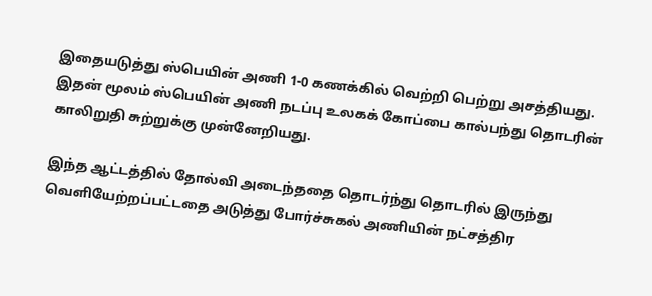இதையடுத்து ஸ்பெயின் அணி 1-0 கணக்கில் வெற்றி பெற்று அசத்தியது. இதன் மூலம் ஸ்பெயின் அணி நடப்பு உலகக் கோப்பை கால்பந்து தொடரின் காலிறுதி சுற்றுக்கு முன்னேறியது.

இந்த ஆட்டத்தில் தோல்வி அடைந்ததை தொடர்ந்து தொடரில் இருந்து வெளியேற்றப்பட்டதை அடுத்து போர்ச்சுகல் அணியின் நட்சத்திர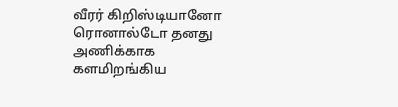வீரர் கிறிஸ்டியானோ ரொனால்டோ தனது அணிக்காக களமிறங்கிய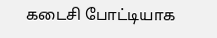கடைசி போட்டியாக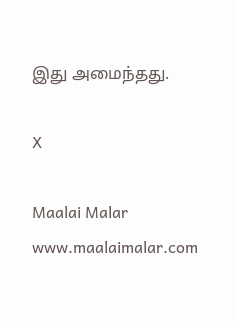இது அமைந்தது.

X

Maalai Malar
www.maalaimalar.com